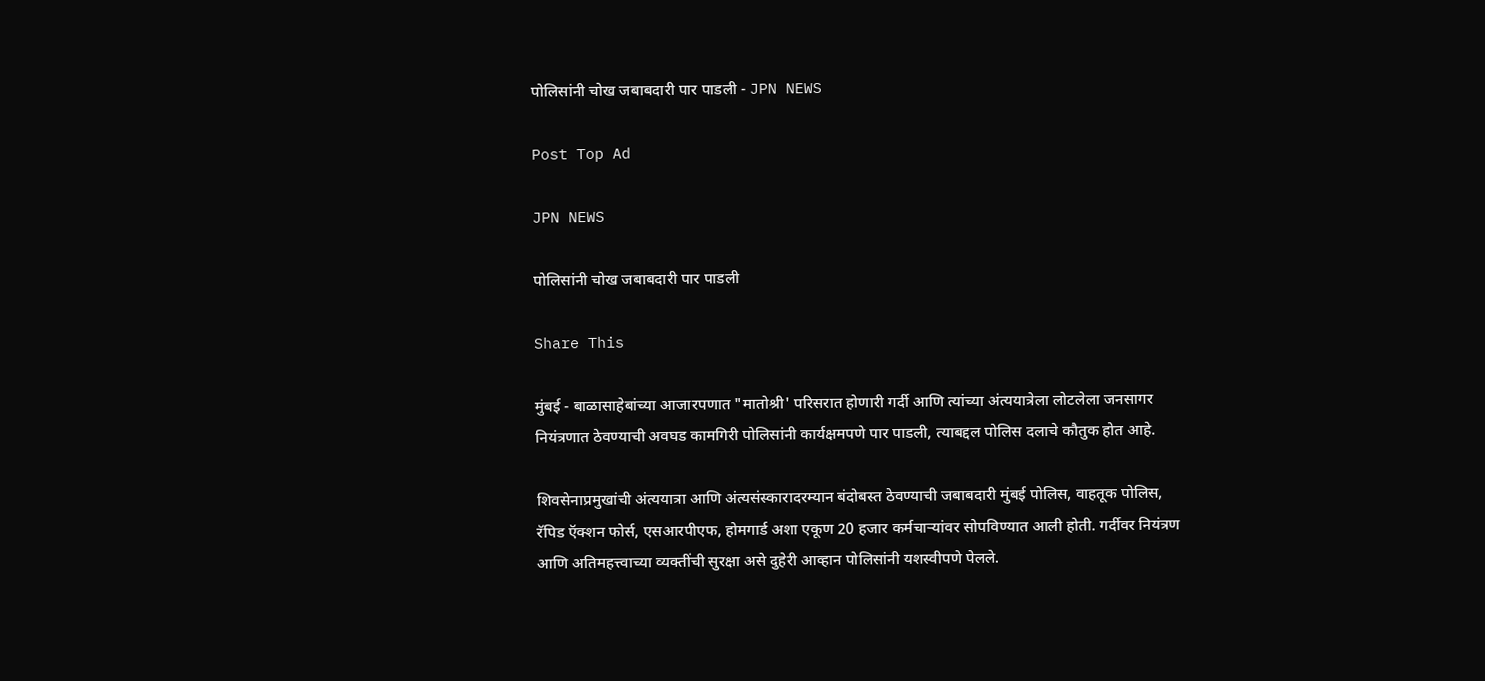पोलिसांनी चोख जबाबदारी पार पाडली - JPN NEWS

Post Top Ad

JPN NEWS

पोलिसांनी चोख जबाबदारी पार पाडली

Share This

मुंबई - बाळासाहेबांच्या आजारपणात "मातोश्री' परिसरात होणारी गर्दी आणि त्यांच्या अंत्ययात्रेला लोटलेला जनसागर नियंत्रणात ठेवण्याची अवघड कामगिरी पोलिसांनी कार्यक्षमपणे पार पाडली, त्याबद्दल पोलिस दलाचे कौतुक होत आहे.

शिवसेनाप्रमुखांची अंत्ययात्रा आणि अंत्यसंस्कारादरम्यान बंदोबस्त ठेवण्याची जबाबदारी मुंबई पोलिस, वाहतूक पोलिस, रॅपिड ऍक्‍शन फोर्स, एसआरपीएफ, होमगार्ड अशा एकूण 20 हजार कर्मचाऱ्यांवर सोपविण्यात आली होती. गर्दीवर नियंत्रण आणि अतिमहत्त्वाच्या व्यक्तींची सुरक्षा असे दुहेरी आव्हान पोलिसांनी यशस्वीपणे पेलले.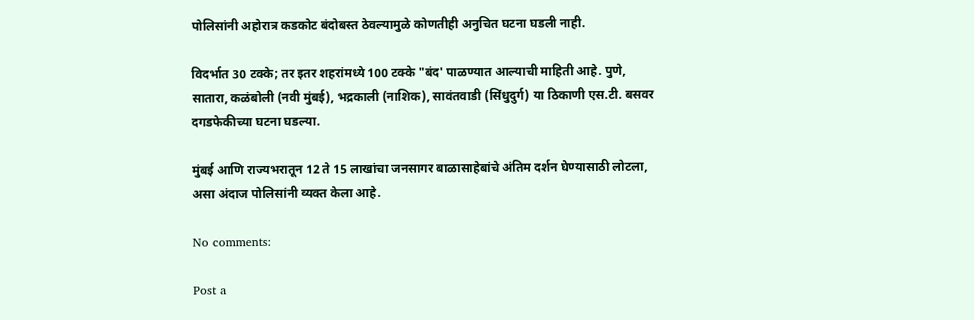पोलिसांनी अहोरात्र कडकोट बंदोबस्त ठेवल्यामुळे कोणतीही अनुचित घटना घडली नाही.

विदर्भात 30 टक्के; तर इतर शहरांमध्ये 100 टक्के "बंद' पाळण्यात आल्याची माहिती आहे. पुणे, सातारा, कळंबोली (नवी मुंबई), भद्रकाली (नाशिक), सावंतवाडी (सिंधुदुर्ग) या ठिकाणी एस.टी. बसवर दगडफेकीच्या घटना घडल्या.

मुंबई आणि राज्यभरातून 12 ते 15 लाखांचा जनसागर बाळासाहेबांचे अंतिम दर्शन घेण्यासाठी लोटला, असा अंदाज पोलिसांनी व्यक्त केला आहे.

No comments:

Post a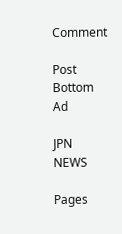Comment

Post Bottom Ad

JPN NEWS

Pages